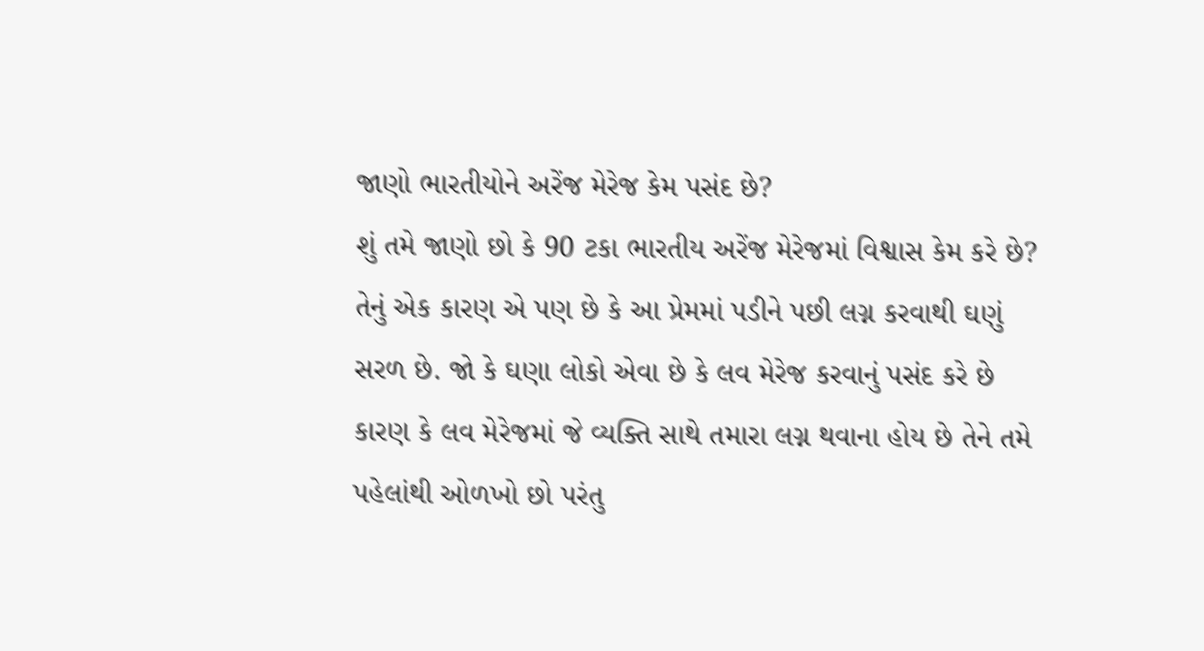જાણો ભારતીયોને અરેંજ મેરેજ કેમ પસંદ છે?
શું તમે જાણો છો કે 90 ટકા ભારતીય અરેંજ મેરેજમાં વિશ્વાસ કેમ કરે છે? તેનું એક કારણ એ પણ છે કે આ પ્રેમમાં પડીને પછી લગ્ન કરવાથી ઘણું સરળ છે. જો કે ઘણા લોકો એવા છે કે લવ મેરેજ કરવાનું પસંદ કરે છે કારણ કે લવ મેરેજમાં જે વ્યક્તિ સાથે તમારા લગ્ન થવાના હોય છે તેને તમે પહેલાંથી ઓળખો છો પરંતુ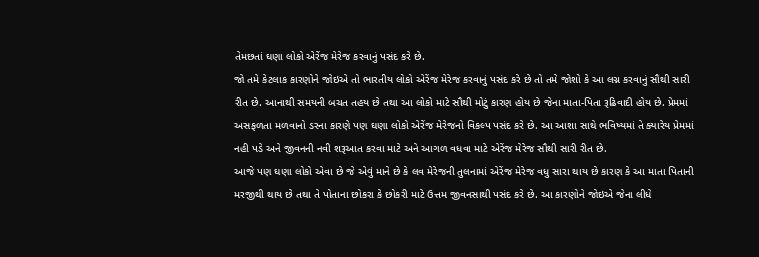તેમછતાં ઘણા લોકો એરેંજ મેરેજ કરવાનું પસંદ કરે છે.
જો તમે કેટલાક કારણોને જોઇએ તો ભારતીય લોકો એરેંજ મેરેજ કરવાનું પસંદ કરે છે તો તમે જોશો કે આ લગ્ન કરવાનું સૌથી સારી રીત છે. આનાથી સમયની બચત તહય છે તથા આ લોકો માટે સૌથી મોટું કારણ હોય છે જેના માતા-પિતા રૂઢિવાદી હોય છે. પ્રેમમાં અસફળતા મળવાનો ડરના કારણે પણ ઘણા લોકો એરેંજ મેરેજનો વિકલ્પ પસંદ કરે છે. આ આશા સાથે ભવિષ્યમાં તે ક્યારેય પ્રેમમાં નહી પડે અને જીવનની નવી શરૂઆત કરવા માટે અને આગળ વધવા માટે એરેંજ મેરેજ સૌથી સારી રીત છે.
આજે પણ ઘણા લોકો એવા છે જે એવું માને છે કે લવ મેરેજની તુલનામાં એરેંજ મેરેજ વધુ સારા થાય છે કારણ કે આ માતા પિતાની મરજીથી થાય છે તથા તે પોતાના છોકરા કે છોકરી માટે ઉત્તમ જીવનસાથી પસંદ કરે છે. આ કારણોને જોઇએ જેના લીધે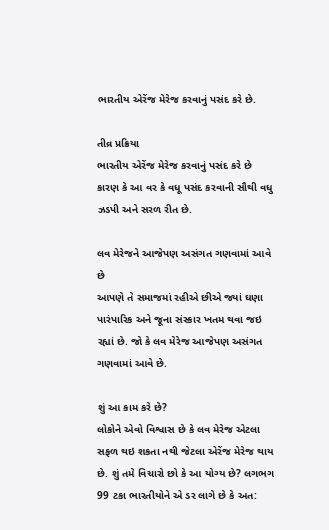ભારતીય એરેંજ મેરેજ કરવાનું પસંદ કરે છે.

તીવ્ર પ્રક્રિયા
ભારતીય એરેંજ મેરેજ કરવાનું પસંદ કરે છે કારણ કે આ વર કે વધૂ પસંદ કરવાની સૌથી વધુ ઝડપી અને સરળ રીત છે.

લવ મેરેજને આજેપણ અસંગત ગણવામાં આવે છે
આપણે તે સમાજમાં રહીએ છીએ જ્યાં ઘણા પારંપારિક અને જૂના સંસ્કાર ખતમ થવા જઇ રહ્યાં છે. જો કે લવ મેરેજ આજેપણ અસંગત ગણવામાં આવે છે.

શું આ કામ કરે છે?
લોકોને એવો વિશ્વાસ છે કે લવ મેરેજ એટલા સફળ થઇ શકતા નથી જેટલા એરેંજ મેરેજ થાય છે. શું તમે વિચારો છો કે આ યોગ્ય છે? લગભગ 99 ટકા ભારતીયોને એ ડર લાગે છે કે અત: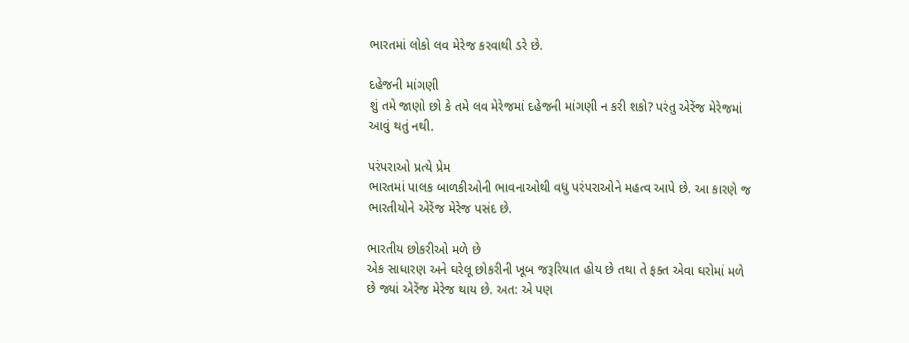ભારતમાં લોકો લવ મેરેજ કરવાથી ડરે છે.

દહેજની માંગણી
શું તમે જાણો છો કે તમે લવ મેરેજમાં દહેજની માંગણી ન કરી શકો? પરંતુ એરેંજ મેરેજમાં આવું થતું નથી.

પરંપરાઓ પ્રત્યે પ્રેમ
ભારતમાં પાલક બાળકીઓની ભાવનાઓથી વધુ પરંપરાઓને મહત્વ આપે છે. આ કારણે જ ભારતીયોને એરેંજ મેરેજ પસંદ છે.

ભારતીય છોકરીઓ મળે છે
એક સાધારણ અને ઘરેલૂ છોકરીની ખૂબ જરૂરિયાત હોય છે તથા તે ફક્ત એવા ઘરોમાં મળે છે જ્યાં એરેંજ મેરેજ થાય છે. અત: એ પણ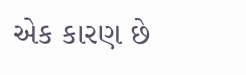એક કારણ છે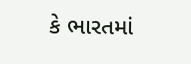કે ભારતમાં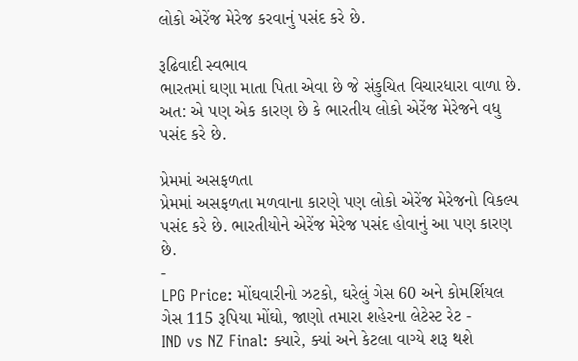લોકો એરેંજ મેરેજ કરવાનું પસંદ કરે છે.

રૂઢિવાદી સ્વભાવ
ભારતમાં ઘણા માતા પિતા એવા છે જે સંકુચિત વિચારધારા વાળા છે. અત: એ પણ એક કારણ છે કે ભારતીય લોકો એરેંજ મેરેજને વધુ પસંદ કરે છે.

પ્રેમમાં અસફળતા
પ્રેમમાં અસફળતા મળવાના કારણે પણ લોકો એરેંજ મેરેજનો વિકલ્પ પસંદ કરે છે. ભારતીયોને એરેંજ મેરેજ પસંદ હોવાનું આ પણ કારણ છે.
-
LPG Price: મોંઘવારીનો ઝટકો, ઘરેલું ગેસ 60 અને કોમર્શિયલ ગેસ 115 રૂપિયા મોંઘો, જાણો તમારા શહેરના લેટેસ્ટ રેટ -
IND vs NZ Final: ક્યારે, ક્યાં અને કેટલા વાગ્યે શરૂ થશે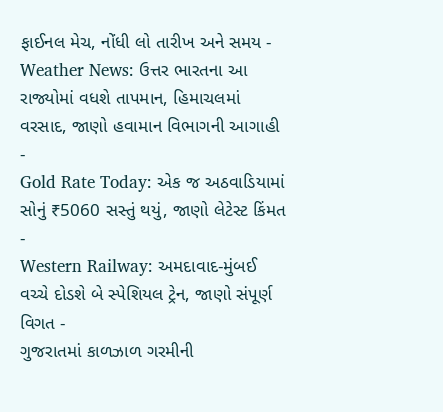ફાઈનલ મેચ, નોંધી લો તારીખ અને સમય -
Weather News: ઉત્તર ભારતના આ રાજ્યોમાં વધશે તાપમાન, હિમાચલમાં વરસાદ, જાણો હવામાન વિભાગની આગાહી -
Gold Rate Today: એક જ અઠવાડિયામાં સોનું ₹5060 સસ્તું થયું, જાણો લેટેસ્ટ કિંમત -
Western Railway: અમદાવાદ-મુંબઈ વચ્ચે દોડશે બે સ્પેશિયલ ટ્રેન, જાણો સંપૂર્ણ વિગત -
ગુજરાતમાં કાળઝાળ ગરમીની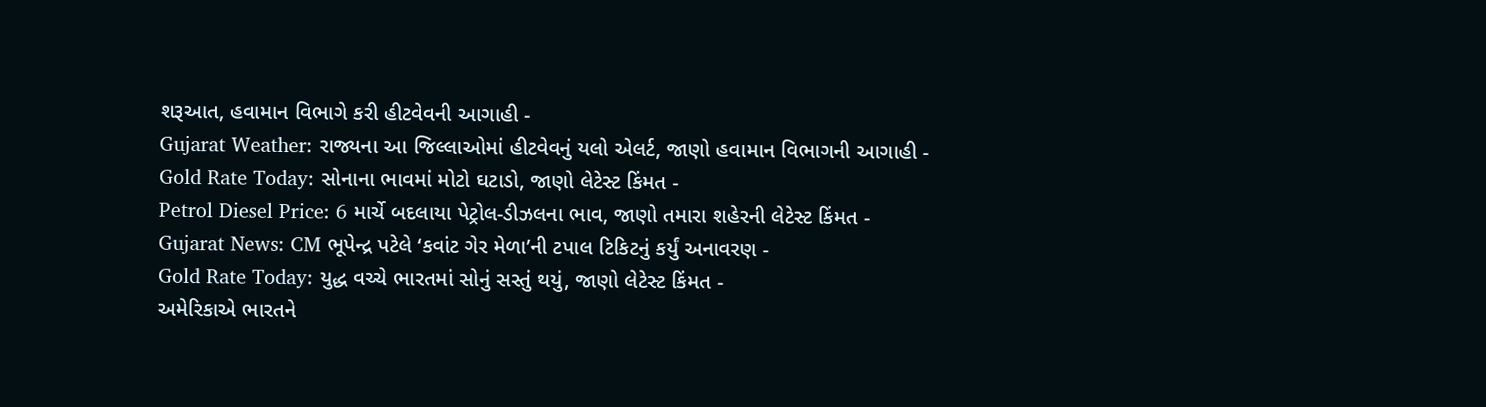શરૂઆત, હવામાન વિભાગે કરી હીટવેવની આગાહી -
Gujarat Weather: રાજ્યના આ જિલ્લાઓમાં હીટવેવનું યલો એલર્ટ, જાણો હવામાન વિભાગની આગાહી -
Gold Rate Today: સોનાના ભાવમાં મોટો ઘટાડો, જાણો લેટેસ્ટ કિંમત -
Petrol Diesel Price: 6 માર્ચે બદલાયા પેટ્રોલ-ડીઝલના ભાવ, જાણો તમારા શહેરની લેટેસ્ટ કિંમત -
Gujarat News: CM ભૂપેન્દ્ર પટેલે ‘કવાંટ ગેર મેળા’ની ટપાલ ટિકિટનું કર્યું અનાવરણ -
Gold Rate Today: યુદ્ધ વચ્ચે ભારતમાં સોનું સસ્તું થયું, જાણો લેટેસ્ટ કિંમત -
અમેરિકાએ ભારતને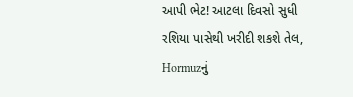આપી ભેટ! આટલા દિવસો સુધી રશિયા પાસેથી ખરીદી શકશે તેલ, Hormuzનું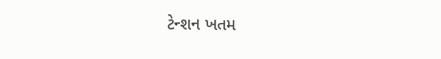ટેન્શન ખતમ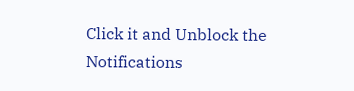Click it and Unblock the Notifications